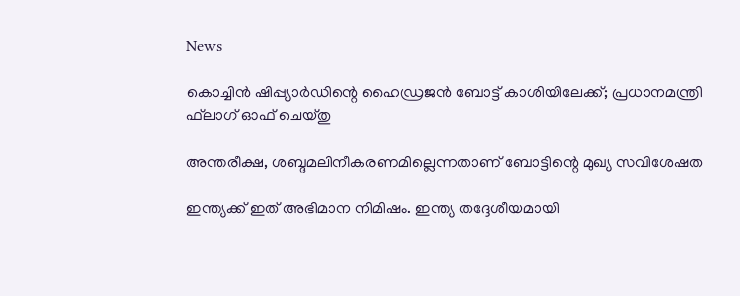News

കൊച്ചിന്‍ ഷിപ്പ്യാര്‍ഡിന്റെ ഹൈഡ്രജന്‍ ബോട്ട് കാശിയിലേക്ക്; പ്രധാനമന്ത്രി ഫ്‌ലാഗ് ഓഫ് ചെയ്തു

അന്തരീക്ഷ, ശബ്ദമലിനീകരണമില്ലെന്നതാണ് ബോട്ടിന്റെ മുഖ്യ സവിശേഷത

ഇന്ത്യക്ക് ഇത് അഭിമാന നിമിഷം. ഇന്ത്യ തദ്ദേശീയമായി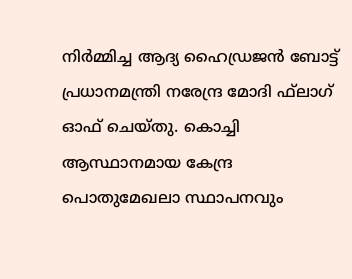നിര്‍മ്മിച്ച ആദ്യ ഹൈഡ്രജന്‍ ബോട്ട് പ്രധാനമന്ത്രി നരേന്ദ്ര മോദി ഫ്‌ലാഗ് ഓഫ് ചെയ്തു. കൊച്ചി ആസ്ഥാനമായ കേന്ദ്ര പൊതുമേഖലാ സ്ഥാപനവും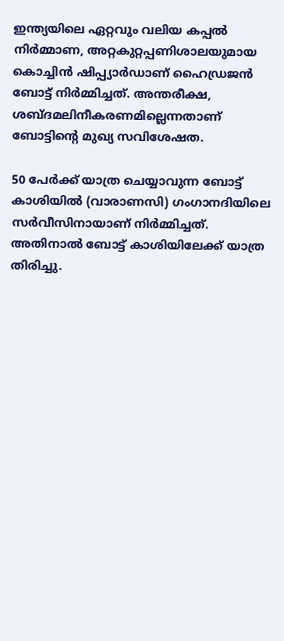ഇന്ത്യയിലെ ഏറ്റവും വലിയ കപ്പല്‍ നിര്‍മ്മാണ, അറ്റകുറ്റപ്പണിശാലയുമായ കൊച്ചിന്‍ ഷിപ്പ്യാര്‍ഡാണ് ഹൈഡ്രജന്‍ ബോട്ട് നിര്‍മ്മിച്ചത്. അന്തരീക്ഷ, ശബ്ദമലിനീകരണമില്ലെന്നതാണ് ബോട്ടിന്റെ മുഖ്യ സവിശേഷത.

50 പേര്‍ക്ക് യാത്ര ചെയ്യാവുന്ന ബോട്ട് കാശിയില്‍ (വാരാണസി) ഗംഗാനദിയിലെ സര്‍വീസിനായാണ് നിര്‍മ്മിച്ചത്. അതിനാല്‍ ബോട്ട് കാശിയിലേക്ക് യാത്ര തിരിച്ചു.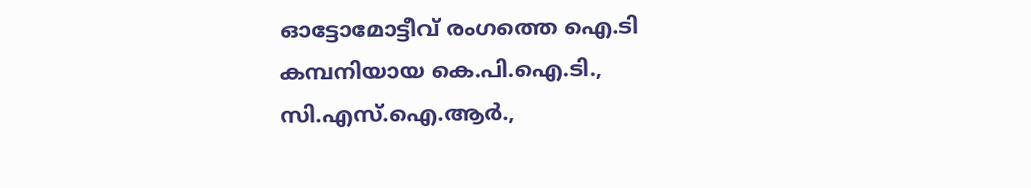ഓട്ടോമോട്ടീവ് രംഗത്തെ ഐ.ടി കമ്പനിയായ കെ.പി.ഐ.ടി., സി.എസ്.ഐ.ആര്‍.,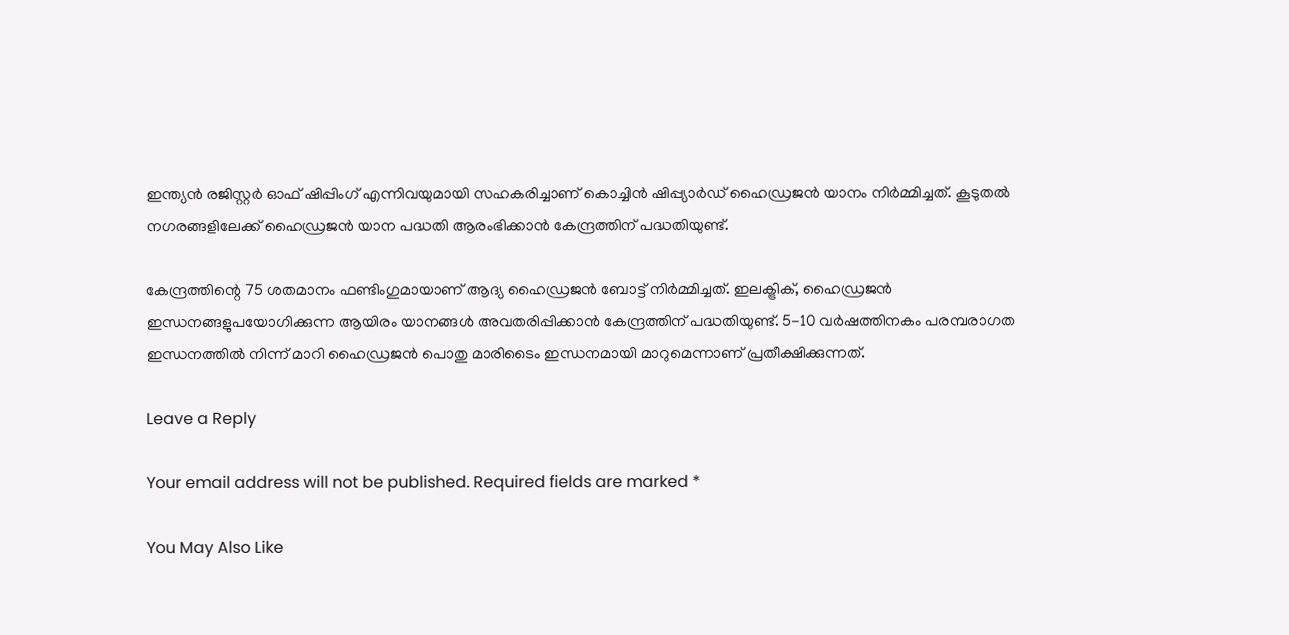ഇന്ത്യന്‍ രജിസ്റ്റര്‍ ഓഫ് ഷിപ്പിംഗ് എന്നിവയുമായി സഹകരിച്ചാണ് കൊച്ചിന്‍ ഷിപ്പ്യാര്‍ഡ് ഹൈഡ്രജന്‍ യാനം നിര്‍മ്മിച്ചത്. കൂടുതല്‍ നഗരങ്ങളിലേക്ക് ഹൈഡ്രജന്‍ യാന പദ്ധതി ആരംഭിക്കാന്‍ കേന്ദ്രത്തിന് പദ്ധതിയുണ്ട്.

കേന്ദ്രത്തിന്റെ 75 ശതമാനം ഫണ്ടിംഗുമായാണ് ആദ്യ ഹൈഡ്രജന്‍ ബോട്ട് നിര്‍മ്മിച്ചത്. ഇലക്ട്രിക്, ഹൈഡ്രജന്‍ ഇന്ധനങ്ങളുപയോഗിക്കുന്ന ആയിരം യാനങ്ങള്‍ അവതരിപ്പിക്കാന്‍ കേന്ദ്രത്തിന് പദ്ധതിയുണ്ട്. 5-10 വര്‍ഷത്തിനകം പരമ്പരാഗത ഇന്ധനത്തില്‍ നിന്ന് മാറി ഹൈഡ്രജന്‍ പൊതു മാരിടൈം ഇന്ധനമായി മാറുമെന്നാണ് പ്രതീക്ഷിക്കുന്നത്.

Leave a Reply

Your email address will not be published. Required fields are marked *

You May Also Like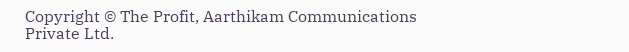Copyright © The Profit, Aarthikam Communications Private Ltd.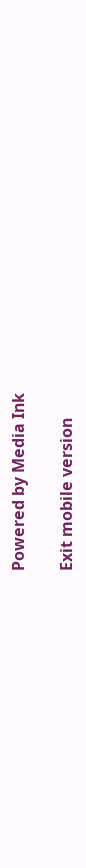Powered by Media Ink

Exit mobile version